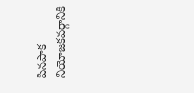పినపాక నియోజకవర్గానికి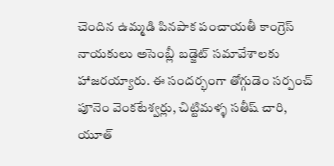చెందిన ఉమ్మడి పినపాక పంచాయతీ కాంగ్రెస్ నాయకులు అసెంబ్లీ బడ్జెట్ సమావేశాలకు హాజరయ్యారు. ఈ సందర్భంగా తోగ్గుడెం సర్పంచ్ పూనెం వెంకటేశ్వర్లు, చిట్టిమళ్ళ సతీష్ చారి, యూత్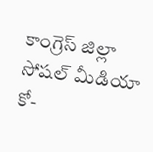కాంగ్రెస్ జిల్లా సోషల్ మీడియా కో-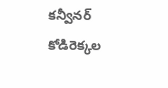కన్వీనర్ కోడిరెక్కల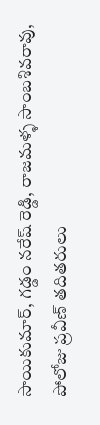సాయికుమార్, గడ్డం నరేష్ రెడ్డి, రాజమళ్ళ సాంబశివరావు, పోలోజు ప్రవీణ్ తదితరులు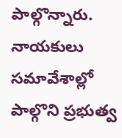పాల్గొన్నారు. నాయకులు సమావేశాల్లో పాల్గొని ప్రభుత్వ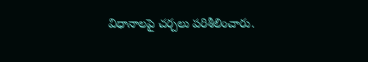విధానాలపై చర్చలు పరిశీలించారు.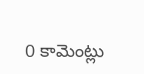0 కామెంట్లు